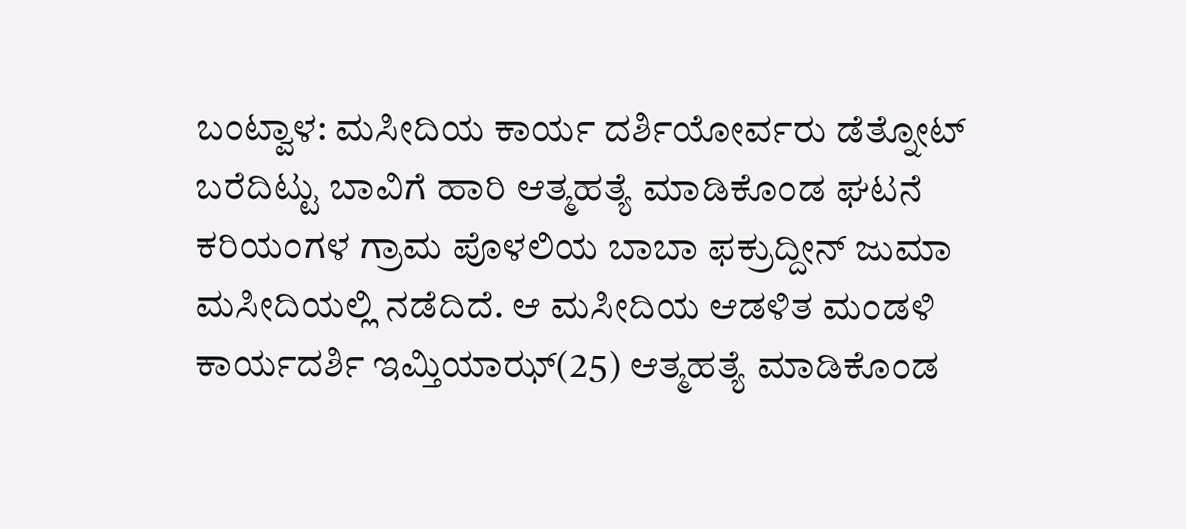ಬಂಟ್ವಾಳ: ಮಸೀದಿಯ ಕಾರ್ಯ ದರ್ಶಿಯೋರ್ವರು ಡೆತ್ನೋಟ್ ಬರೆದಿಟ್ಟು ಬಾವಿಗೆ ಹಾರಿ ಆತ್ಮಹತ್ಯೆ ಮಾಡಿಕೊಂಡ ಘಟನೆ ಕರಿಯಂಗಳ ಗ್ರಾಮ ಪೊಳಲಿಯ ಬಾಬಾ ಫಕ್ರುದ್ದೀನ್ ಜುಮಾ ಮಸೀದಿಯಲ್ಲಿ ನಡೆದಿದೆ. ಆ ಮಸೀದಿಯ ಆಡಳಿತ ಮಂಡಳಿ ಕಾರ್ಯದರ್ಶಿ ಇಮ್ತಿಯಾಝ್(25) ಆತ್ಮಹತ್ಯೆ ಮಾಡಿಕೊಂಡ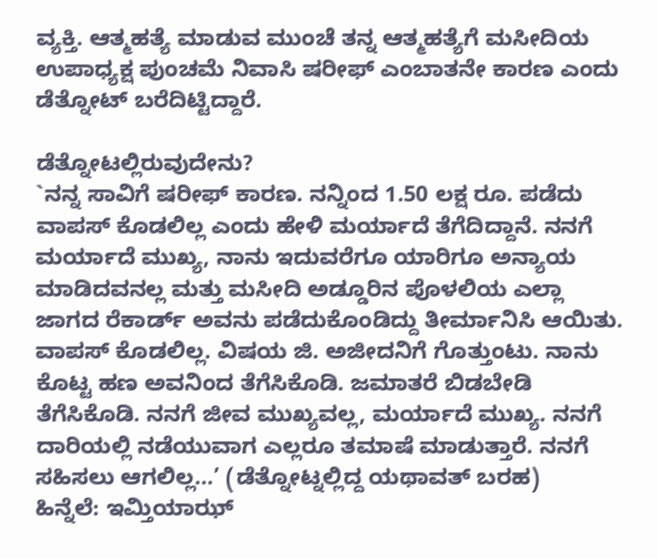ವ್ಯಕ್ತಿ. ಆತ್ಮಹತ್ಯೆ ಮಾಡುವ ಮುಂಚೆ ತನ್ನ ಆತ್ಮಹತ್ಯೆಗೆ ಮಸೀದಿಯ ಉಪಾಧ್ಯಕ್ಷ ಪುಂಚಮೆ ನಿವಾಸಿ ಷರೀಫ್ ಎಂಬಾತನೇ ಕಾರಣ ಎಂದು ಡೆತ್ನೋಟ್ ಬರೆದಿಟ್ಟಿದ್ದಾರೆ.

ಡೆತ್ನೋಟಲ್ಲಿರುವುದೇನು?
`ನನ್ನ ಸಾವಿಗೆ ಷರೀಫ್ ಕಾರಣ. ನನ್ನಿಂದ 1.50 ಲಕ್ಷ ರೂ. ಪಡೆದು ವಾಪಸ್ ಕೊಡಲಿಲ್ಲ ಎಂದು ಹೇಳಿ ಮರ್ಯಾದೆ ತೆಗೆದಿದ್ದಾನೆ. ನನಗೆ ಮರ್ಯಾದೆ ಮುಖ್ಯ, ನಾನು ಇದುವರೆಗೂ ಯಾರಿಗೂ ಅನ್ಯಾಯ ಮಾಡಿದವನಲ್ಲ ಮತ್ತು ಮಸೀದಿ ಅಡ್ಡೂರಿನ ಪೊಳಲಿಯ ಎಲ್ಲಾ ಜಾಗದ ರೆಕಾರ್ಡ್ ಅವನು ಪಡೆದುಕೊಂಡಿದ್ದು ತೀರ್ಮಾನಿಸಿ ಆಯಿತು. ವಾಪಸ್ ಕೊಡಲಿಲ್ಲ. ವಿಷಯ ಜಿ. ಅಜೀದನಿಗೆ ಗೊತ್ತುಂಟು. ನಾನು ಕೊಟ್ಟ ಹಣ ಅವನಿಂದ ತೆಗೆಸಿಕೊಡಿ. ಜಮಾತರೆ ಬಿಡಬೇಡಿ ತೆಗೆಸಿಕೊಡಿ. ನನಗೆ ಜೀವ ಮುಖ್ಯವಲ್ಲ, ಮರ್ಯಾದೆ ಮುಖ್ಯ. ನನಗೆ ದಾರಿಯಲ್ಲಿ ನಡೆಯುವಾಗ ಎಲ್ಲರೂ ತಮಾಷೆ ಮಾಡುತ್ತಾರೆ. ನನಗೆ ಸಹಿಸಲು ಆಗಲಿಲ್ಲ…’ (ಡೆತ್ನೋಟ್ನಲ್ಲಿದ್ದ ಯಥಾವತ್ ಬರಹ)
ಹಿನ್ನೆಲೆ: ಇಮ್ತಿಯಾಝ್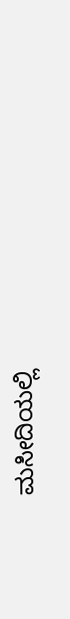ಮಸೀದಿಯಲ್ಲಿ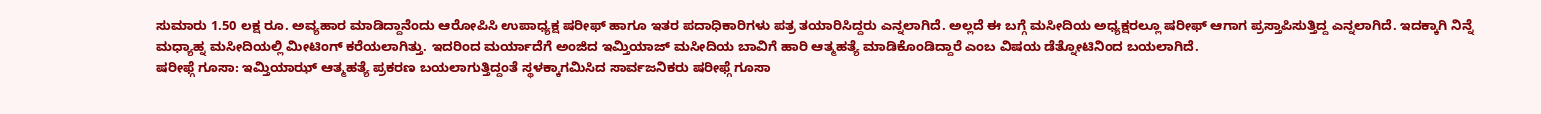ಸುಮಾರು 1.50 ಲಕ್ಷ ರೂ. ಅವ್ಯಹಾರ ಮಾಡಿದ್ದಾನೆಂದು ಆರೋಪಿಸಿ ಉಪಾಧ್ಯಕ್ಷ ಷರೀಫ್ ಹಾಗೂ ಇತರ ಪದಾಧಿಕಾರಿಗಳು ಪತ್ರ ತಯಾರಿಸಿದ್ದರು ಎನ್ನಲಾಗಿದೆ. ಅಲ್ಲದೆ ಈ ಬಗ್ಗೆ ಮಸೀದಿಯ ಅಧ್ಯಕ್ಷರಲ್ಲೂ ಷರೀಫ್ ಆಗಾಗ ಪ್ರಸ್ತಾಪಿಸುತ್ತಿದ್ದ ಎನ್ನಲಾಗಿದೆ. ಇದಕ್ಕಾಗಿ ನಿನ್ನೆ ಮಧ್ಯಾಹ್ನ ಮಸೀದಿಯಲ್ಲಿ ಮೀಟಿಂಗ್ ಕರೆಯಲಾಗಿತ್ತು. ಇದರಿಂದ ಮರ್ಯಾದೆಗೆ ಅಂಜಿದ ಇಮ್ತಿಯಾಜ್ ಮಸೀದಿಯ ಬಾವಿಗೆ ಹಾರಿ ಆತ್ಮಹತ್ಯೆ ಮಾಡಿಕೊಂಡಿದ್ದಾರೆ ಎಂಬ ವಿಷಯ ಡೆತ್ನೋಟಿನಿಂದ ಬಯಲಾಗಿದೆ.
ಷರೀಫ್ಗೆ ಗೂಸಾ: ಇಮ್ತಿಯಾಝ್ ಆತ್ಮಹತ್ಯೆ ಪ್ರಕರಣ ಬಯಲಾಗುತ್ತಿದ್ದಂತೆ ಸ್ಥಳಕ್ಕಾಗಮಿಸಿದ ಸಾರ್ವಜನಿಕರು ಷರೀಫ್ಗೆ ಗೂಸಾ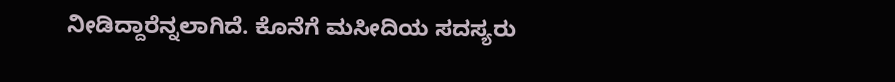ನೀಡಿದ್ದಾರೆನ್ನಲಾಗಿದೆ. ಕೊನೆಗೆ ಮಸೀದಿಯ ಸದಸ್ಯರು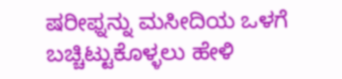ಷರೀಫ್ನನ್ನು ಮಸೀದಿಯ ಒಳಗೆ ಬಚ್ಚಿಟ್ಟುಕೊಳ್ಳಲು ಹೇಳಿ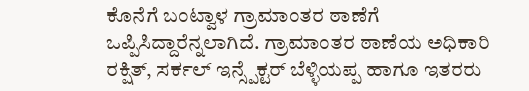ಕೊನೆಗೆ ಬಂಟ್ವಾಳ ಗ್ರಾಮಾಂತರ ಠಾಣೆಗೆ ಒಪ್ಪಿಸಿದ್ದಾರೆನ್ನಲಾಗಿದೆ. ಗ್ರಾಮಾಂತರ ಠಾಣೆಯ ಅಧಿಕಾರಿ ರಕ್ಷಿತ್, ಸರ್ಕಲ್ ಇನ್ಸ್ಪೆಕ್ಟರ್ ಬೆಳ್ಳಿಯಪ್ಪ ಹಾಗೂ ಇತರರು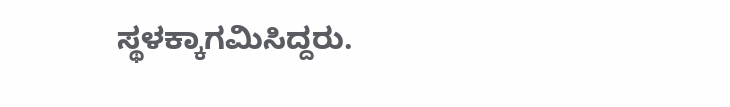ಸ್ಥಳಕ್ಕಾಗಮಿಸಿದ್ದರು.